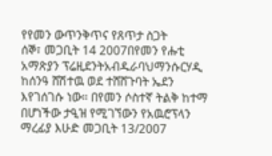የየመን ውጥንቅጥና የጸጥታ ስጋት
ሰኞ፣ መጋቢት 14 2007በየመን የሑቲ አማጽያን ፕሬዚደንትአብዱራባህማንሱርሃዲ ከሰንዓ ሸሽተዉ ወደ ተሸሸጉባት ኤደን እየገሰገሱ ነው። በየመን ሶስተኛ ትልቅ ከተማ በሆነችው ታዒዝ የሚገኘውን የአዉሮፕላን ማረፊያ እሁድ መጋቢት 13/2007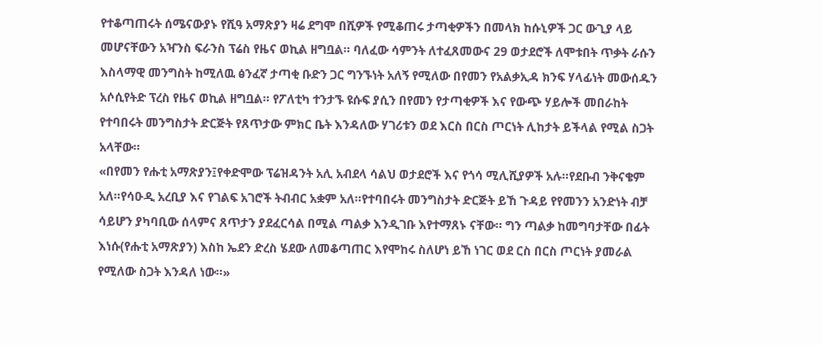የተቆጣጠሩት ሰሜናውያኑ የሺዓ አማጽያን ዛሬ ደግሞ በሺዎች የሚቆጠሩ ታጣቂዎችን በመላክ ከሱኒዎች ጋር ውጊያ ላይ መሆናቸውን አዣንስ ፍራንስ ፕሬስ የዜና ወኪል ዘግቧል። ባለፈው ሳምንት ለተፈጸመውና 29 ወታደሮች ለሞቱበት ጥቃት ራሱን እስላማዊ መንግስት ከሚለዉ ፅንፈኛ ታጣቂ ቡድን ጋር ግንኙነት አለኝ የሚለው በየመን የአልቃኢዳ ክንፍ ሃላፊነት መውሰዱን አሶሲየትድ ፕረስ የዜና ወኪል ዘግቧል። የፖለቲካ ተንታኙ ዩሱፍ ያሲን በየመን የታጣቂዎች እና የውጭ ሃይሎች መበራከት የተባበሩት መንግስታት ድርጅት የጸጥታው ምክር ቤት እንዳለው ሃገሪቱን ወደ እርስ በርስ ጦርነት ሊከታት ይችላል የሚል ስጋት አላቸው።
«በየመን የሑቲ አማጽያን፤የቀድሞው ፕሬዝዳንት አሊ አብደላ ሳልህ ወታደሮች እና የጎሳ ሚሊሺያዎች አሉ።የደቡብ ንቅናቄም አለ።የሳዑዲ አረቢያ እና የገልፍ አገሮች ትብብር አቋም አለ።የተባበሩት መንግስታት ድርጅት ይኸ ጉዳይ የየመንን አንድነት ብቻ ሳይሆን ያካባቢው ሰላምና ጸጥታን ያደፈርሳል በሚል ጣልቃ እንዲገቡ እየተማጸኑ ናቸው። ግን ጣልቃ ከመግባታቸው በፊት እነሱ(የሑቲ አማጽያን) እስከ ኤደን ድረስ ሄደው ለመቆጣጠር እየሞከሩ ስለሆነ ይኸ ነገር ወደ ርስ በርስ ጦርነት ያመራል የሚለው ስጋት እንዳለ ነው።»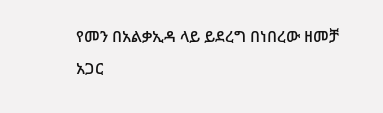የመን በአልቃኢዳ ላይ ይደረግ በነበረው ዘመቻ አጋር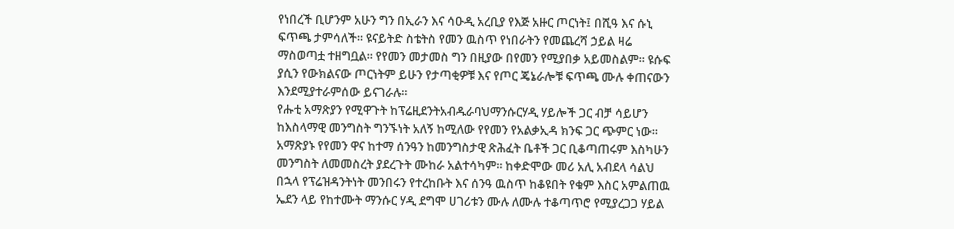የነበረች ቢሆንም አሁን ግን በኢራን እና ሳዑዲ አረቢያ የእጅ አዙር ጦርነት፤ በሺዓ እና ሱኒ ፍጥጫ ታምሳለች። ዩናይትድ ስቴትስ የመን ዉስጥ የነበራትን የመጨረሻ ኃይል ዛሬ ማስወጣቷ ተዘግቧል። የየመን መታመስ ግን በዚያው በየመን የሚያበቃ አይመስልም። ዩሱፍ ያሲን የውክልናው ጦርነትም ይሁን የታጣቂዎቹ እና የጦር ጄኔራሎቹ ፍጥጫ ሙሉ ቀጠናውን እንደሚያተራምሰው ይናገራሉ።
የሑቲ አማጽያን የሚዋጉት ከፕሬዚደንትአብዱራባህማንሱርሃዲ ሃይሎች ጋር ብቻ ሳይሆን ከእስላማዊ መንግስት ግንኙነት አለኝ ከሚለው የየመን የአልቃኢዳ ክንፍ ጋር ጭምር ነው። አማጽያኑ የየመን ዋና ከተማ ሰንዓን ከመንግስታዊ ጽሕፈት ቤቶች ጋር ቢቆጣጠሩም እስካሁን መንግስት ለመመስረት ያደረጉት ሙከራ አልተሳካም። ከቀድሞው መሪ አሊ አብደላ ሳልህ በኋላ የፕሬዝዳንትነት መንበሩን የተረከቡት እና ሰንዓ ዉስጥ ከቆዩበት የቁም እስር አምልጠዉ ኤደን ላይ የከተሙት ማንሱር ሃዲ ደግሞ ሀገሪቱን ሙሉ ለሙሉ ተቆጣጥሮ የሚያረጋጋ ሃይል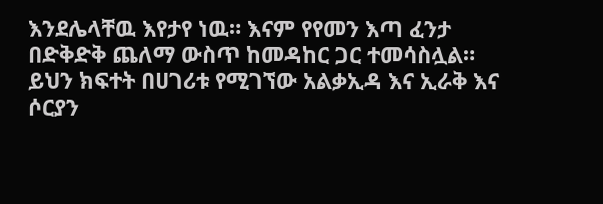እንደሌላቸዉ እየታየ ነዉ። እናም የየመን እጣ ፈንታ በድቅድቅ ጨለማ ውስጥ ከመዳከር ጋር ተመሳስሏል። ይህን ክፍተት በሀገሪቱ የሚገኘው አልቃኢዳ እና ኢራቅ እና ሶርያን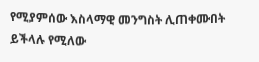የሚያምሰው እስላማዊ መንግስት ሊጠቀሙበት ይችላሉ የሚለው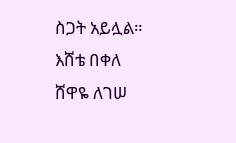ስጋት አይሏል።
እሸቴ በቀለ
ሸዋዬ ለገሠ